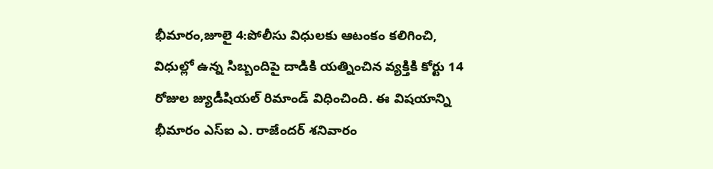భీమారం,జూలై 4:పోలీసు విధులకు ఆటంకం కలిగించి, విధుల్లో ఉన్న సిబ్బందిపై దాడికి యత్నించిన వ్యక్తికి కోర్టు 14 రోజుల జ్యుడీషియల్ రిమాండ్ విధించింది. ఈ విషయాన్ని భీమారం ఎస్ఐ ఎ. రాజేందర్ శనివారం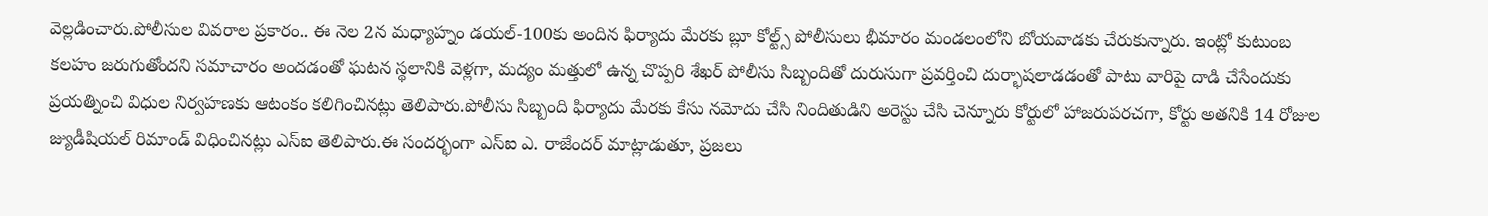వెల్లడించారు.పోలీసుల వివరాల ప్రకారం.. ఈ నెల 2న మధ్యాహ్నం డయల్-100కు అందిన ఫిర్యాదు మేరకు బ్లూ కోల్ట్స్ పోలీసులు భీమారం మండలంలోని బోయవాడకు చేరుకున్నారు. ఇంట్లో కుటుంబ కలహం జరుగుతోందని సమాచారం అందడంతో ఘటన స్థలానికి వెళ్లగా, మద్యం మత్తులో ఉన్న చొప్పరి శేఖర్ పోలీసు సిబ్బందితో దురుసుగా ప్రవర్తించి దుర్భాషలాడడంతో పాటు వారిపై దాడి చేసేందుకు ప్రయత్నించి విధుల నిర్వహణకు ఆటంకం కలిగించినట్లు తెలిపారు.పోలీసు సిబ్బంది ఫిర్యాదు మేరకు కేసు నమోదు చేసి నిందితుడిని అరెస్టు చేసి చెన్నూరు కోర్టులో హాజరుపరచగా, కోర్టు అతనికి 14 రోజుల జ్యుడీషియల్ రిమాండ్ విధించినట్లు ఎస్ఐ తెలిపారు.ఈ సందర్భంగా ఎస్ఐ ఎ. రాజేందర్ మాట్లాడుతూ, ప్రజలు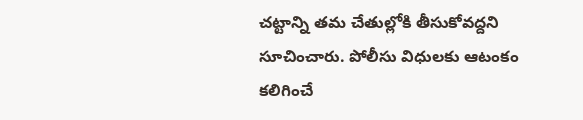చట్టాన్ని తమ చేతుల్లోకి తీసుకోవద్దని సూచించారు. పోలీసు విధులకు ఆటంకం కలిగించే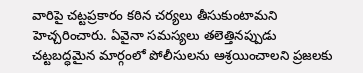వారిపై చట్టప్రకారం కఠిన చర్యలు తీసుకుంటామని హెచ్చరించారు. ఏవైనా సమస్యలు తలెత్తినప్పుడు చట్టబద్ధమైన మార్గంలో పోలీసులను ఆశ్రయించాలని ప్రజలకు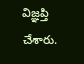విజ్ఞప్తి చేశారు.